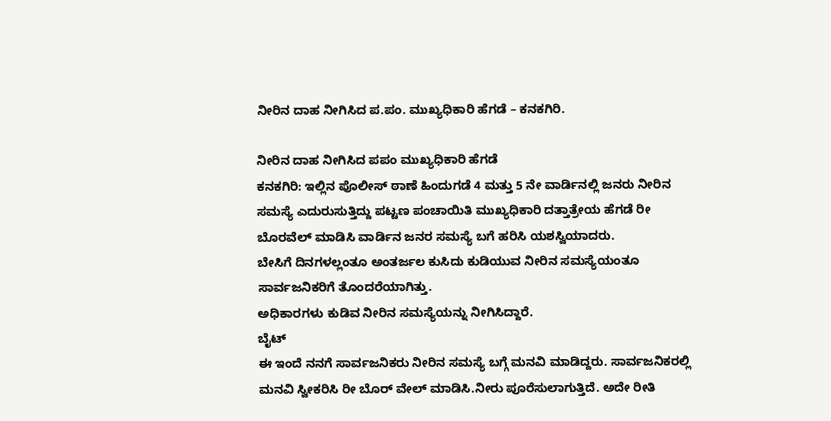ನೀರಿನ ದಾಹ ನೀಗಿಸಿದ ಪ.ಪಂ. ಮುಖ್ಯಧಿಕಾರಿ ಹೆಗಡೆ – ಕನಕಗಿರಿ.

ನೀರಿನ ದಾಹ ನೀಗಿಸಿದ ಪಪಂ ಮುಖ್ಯಧಿಕಾರಿ ಹೆಗಡೆ
ಕನಕಗಿರಿ: ಇಲ್ಲಿನ ಪೊಲೀಸ್ ಠಾಣೆ ಹಿಂದುಗಡೆ 4 ಮತ್ತು 5 ನೇ ವಾರ್ಡಿನಲ್ಲಿ ಜನರು ನೀರಿನ ಸಮಸ್ಯೆ ಎದುರುಸುತ್ತಿದ್ದು ಪಟ್ಟಣ ಪಂಚಾಯಿತಿ ಮುಖ್ಯಧಿಕಾರಿ ದತ್ತಾತ್ರೇಯ ಹೆಗಡೆ ರೀ ಬೊರವೆಲ್ ಮಾಡಿಸಿ ವಾರ್ಡಿನ ಜನರ ಸಮಸ್ಯೆ ಬಗೆ ಹರಿಸಿ ಯಶಸ್ವಿಯಾದರು.
ಬೇಸಿಗೆ ದಿನಗಳಲ್ಲಂತೂ ಅಂತರ್ಜಲ ಕುಸಿದು ಕುಡಿಯುವ ನೀರಿನ ಸಮಸ್ಯೆಯಂತೂ ಸಾರ್ವಜನಿಕರಿಗೆ ತೊಂದರೆಯಾಗಿತ್ತು.
ಅಧಿಕಾರಗಳು ಕುಡಿವ ನೀರಿನ ಸಮಸ್ಯೆಯನ್ನು ನೀಗಿಸಿದ್ದಾರೆ.
ಬೈಟ್
ಈ ಇಂದೆ ನನಗೆ ಸಾರ್ವಜನಿಕರು ನೀರಿನ ಸಮಸ್ಯೆ ಬಗ್ಗೆ ಮನವಿ ಮಾಡಿದ್ದರು. ಸಾರ್ವಜನಿಕರಲ್ಲಿ ಮನವಿ ಸ್ವೀಕರಿಸಿ ರೀ ಬೊರ್ ವೇಲ್ ಮಾಡಿಸಿ.ನೀರು ಪೂರೆಸುಲಾಗುತ್ತಿದೆ. ಅದೇ ರೀತಿ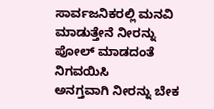ಸಾರ್ವಜನಿಕರಲ್ಲಿ ಮನವಿ ಮಾಡುತ್ತೇನೆ ನೀರನ್ನು ಪೋಲ್ ಮಾಡದಂತೆ ನಿಗವಯಿಸಿ
ಅನಗ್ತವಾಗಿ ನೀರನ್ನು ಬೇಕ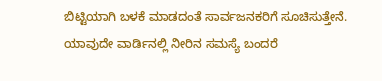ಬಿಟ್ಟಿಯಾಗಿ ಬಳಕೆ ಮಾಡದಂತೆ ಸಾರ್ವಜನಕರಿಗೆ ಸೂಚಿಸುತ್ತೇನೆ. ಯಾವುದೇ ವಾರ್ಡಿನಲ್ಲಿ ನೀರಿನ ಸಮಸ್ಯೆ ಬಂದರೆ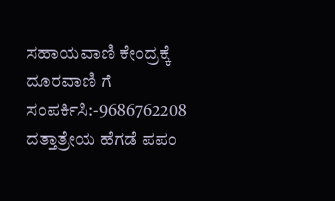ಸಹಾಯವಾಣಿ ಕೇಂದ್ರಕ್ಕೆ ದೂರವಾಣಿ ಗೆ ಸಂಪರ್ಕಿಸಿ:-9686762208
ದತ್ತಾತ್ರೇಯ ಹೆಗಡೆ ಪಪಂ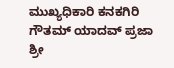ಮುಖ್ಯಧಿಕಾರಿ ಕನಕಗಿರಿ
ಗೌತಮ್ ಯಾದವ್ ಪ್ರಜಾ ಶ್ರೀ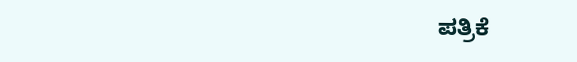ಪತ್ರಿಕೆ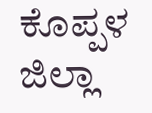ಕೊಪ್ಪಳ ಜಿಲ್ಲಾ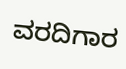ವರದಿಗಾರ